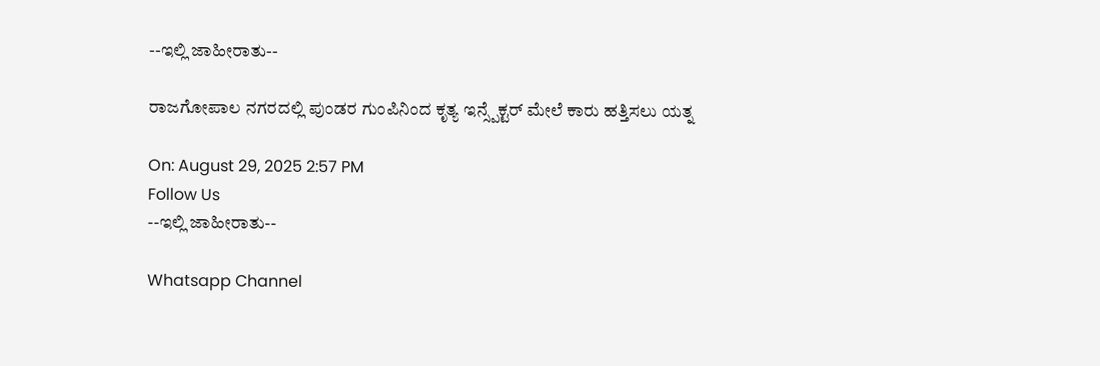--ಇಲ್ಲಿ ಜಾಹೀರಾತು--

ರಾಜಗೋಪಾಲ ನಗರದಲ್ಲಿ ಪುಂಡರ ಗುಂಪಿನಿಂದ ಕೃತ್ಯ ಇನ್ಸ್ಪೆಕ್ಟರ್ ಮೇಲೆ ಕಾರು ಹತ್ತಿಸಲು ಯತ್ನ

On: August 29, 2025 2:57 PM
Follow Us
--ಇಲ್ಲಿ ಜಾಹೀರಾತು--

Whatsapp Channel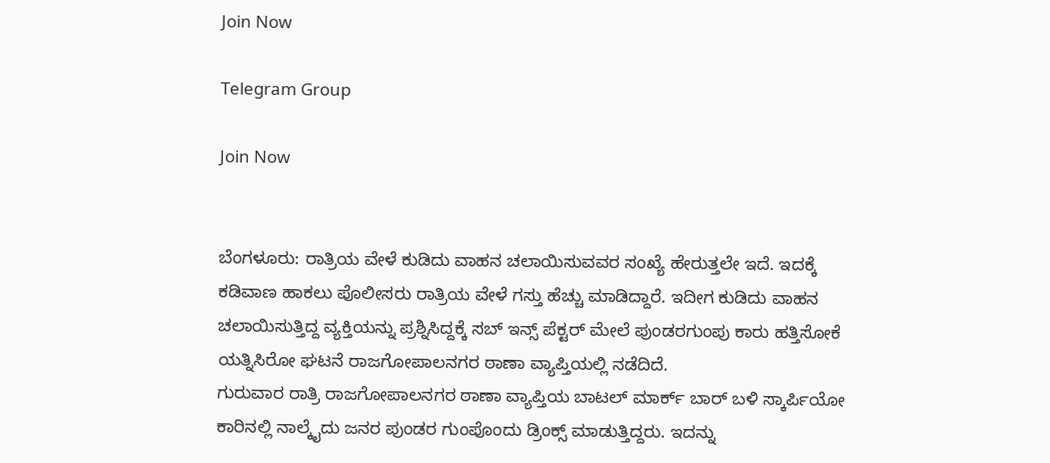Join Now

Telegram Group

Join Now


ಬೆಂಗಳೂರು: ರಾತ್ರಿಯ ವೇಳೆ ಕುಡಿದು ವಾಹನ ಚಲಾಯಿಸುವವರ ಸಂಖ್ಯೆ ಹೇರುತ್ತಲೇ ಇದೆ. ಇದಕ್ಕೆ ಕಡಿವಾಣ ಹಾಕಲು ಪೊಲೀಸರು ರಾತ್ರಿಯ ವೇಳೆ ಗಸ್ತು ಹೆಚ್ಚು ಮಾಡಿದ್ದಾರೆ. ಇದೀಗ ಕುಡಿದು ವಾಹನ ಚಲಾಯಿಸುತ್ತಿದ್ದ ವ್ಯಕ್ತಿಯನ್ನು ಪ್ರಶ್ನಿಸಿದ್ದಕ್ಕೆ ಸಬ್ ಇನ್ಸ್ ಪೆಕ್ಟರ್ ಮೇಲೆ ಪುಂಡರಗುಂಪು ಕಾರು ಹತ್ತಿಸೋಕೆ ಯತ್ನಿಸಿರೋ ಘಟನೆ ರಾಜಗೋಪಾಲನಗರ ಠಾಣಾ ವ್ಯಾಪ್ತಿಯಲ್ಲಿ ನಡೆದಿದೆ.
ಗುರುವಾರ ರಾತ್ರಿ ರಾಜಗೋಪಾಲನಗರ ಠಾಣಾ ವ್ಯಾಪ್ತಿಯ ಬಾಟಲ್ ಮಾರ್ಕ್ ಬಾರ್ ಬಳಿ ಸ್ಕಾರ್ಪಿಯೋ ಕಾರಿನಲ್ಲಿ ನಾಲ್ಕೈದು ಜನರ ಪುಂಡರ ಗುಂಪೊಂದು ಡ್ರಿಂಕ್ಸ್ ಮಾಡುತ್ತಿದ್ದರು. ಇದನ್ನು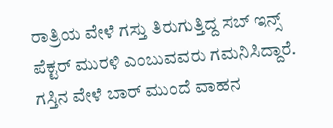ರಾತ್ರಿಯ ವೇಳೆ ಗಸ್ತು ತಿರುಗುತ್ತಿದ್ದ ಸಬ್ ಇನ್ಸ್ ಪೆಕ್ಟರ್ ಮುರಳಿ ಎಂಬುವವರು ಗಮನಿಸಿದ್ದಾರೆ. ಗಸ್ತಿನ ವೇಳೆ ಬಾರ್ ಮುಂದೆ ವಾಹನ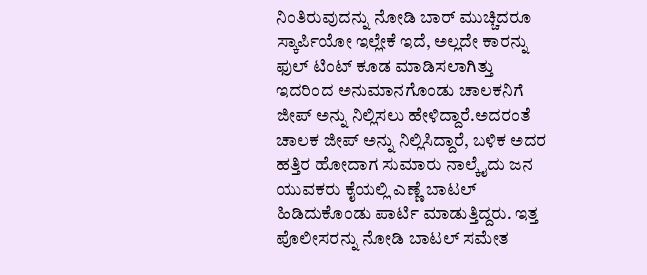ನಿಂತಿರುವುದನ್ನು ನೋಡಿ ಬಾರ್ ಮುಚ್ಚಿದರೂ ಸ್ಕಾರ್ಪಿಯೋ ಇಲ್ಲೇಕೆ ಇದೆ, ಅಲ್ಲದೇ ಕಾರನ್ನು ಫುಲ್ ಟಿಂಟ್ ಕೂಡ ಮಾಡಿಸಲಾಗಿತ್ತು ಇದರಿಂದ ಅನುಮಾನಗೊಂಡು ಚಾಲಕನಿಗೆ ಜೀಪ್ ಅನ್ನು ನಿಲ್ಲಿಸಲು ಹೇಳಿದ್ದಾರೆ.ಅದರಂತೆ ಚಾಲಕ ಜೀಪ್ ಅನ್ನು ನಿಲ್ಲಿಸಿದ್ದಾರೆ, ಬಳಿಕ ಅದರ ಹತ್ತಿರ ಹೋದಾಗ ಸುಮಾರು ನಾಲ್ಕೈದು ಜನ ಯುವಕರು ಕೈಯಲ್ಲಿ ಎಣ್ಣೆ ಬಾಟಲ್ ಹಿಡಿದುಕೊಂಡು ಪಾರ್ಟಿ ಮಾಡುತ್ತಿದ್ದರು. ಇತ್ತ ಪೊಲೀಸರನ್ನು ನೋಡಿ ಬಾಟಲ್ ಸಮೇತ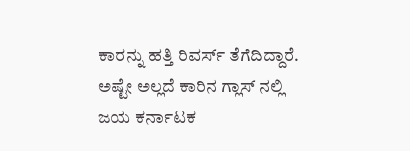ಕಾರನ್ನು ಹತ್ತಿ ರಿವರ್ಸ್ ತೆಗೆದಿದ್ದಾರೆ.
ಅಷ್ಟೇ ಅಲ್ಲದೆ ಕಾರಿನ ಗ್ಲಾಸ್ ನಲ್ಲಿ ಜಯ ಕರ್ನಾಟಕ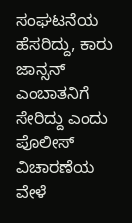ಸಂಘಟನೆಯ ಹೆಸರಿದ್ದು, ಕಾರು ಜಾನ್ಸನ್ ಎಂಬಾತನಿಗೆ ಸೇರಿದ್ದು ಎಂದು ಪೊಲೀಸ್ ವಿಚಾರಣೆಯ ವೇಳೆ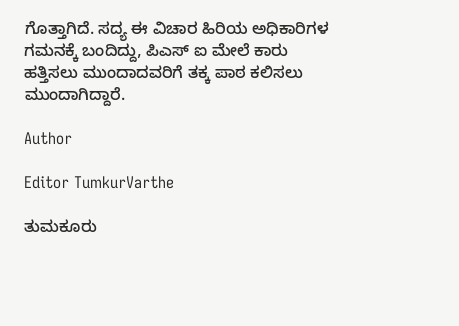ಗೊತ್ತಾಗಿದೆ. ಸದ್ಯ ಈ ವಿಚಾರ ಹಿರಿಯ ಅಧಿಕಾರಿಗಳ ಗಮನಕ್ಕೆ ಬಂದಿದ್ದು, ಪಿಎಸ್ ಐ ಮೇಲೆ ಕಾರು ಹತ್ತಿಸಲು ಮುಂದಾದವರಿಗೆ ತಕ್ಕ ಪಾಠ ಕಲಿಸಲು ಮುಂದಾಗಿದ್ದಾರೆ.

Author

Editor TumkurVarthe

ತುಮಕೂರು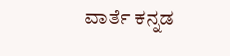ವಾರ್ತೆ ಕನ್ನಡ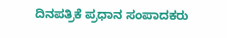ದಿನಪತ್ರಿಕೆ ಪ್ರಧಾನ ಸಂಪಾದಕರು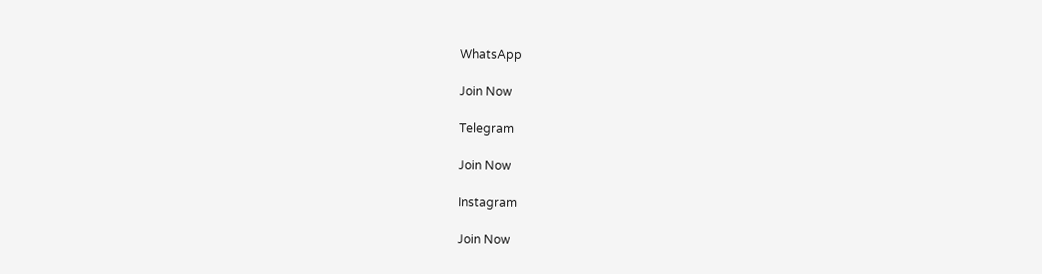WhatsApp

Join Now

Telegram

Join Now

Instagram

Join Now